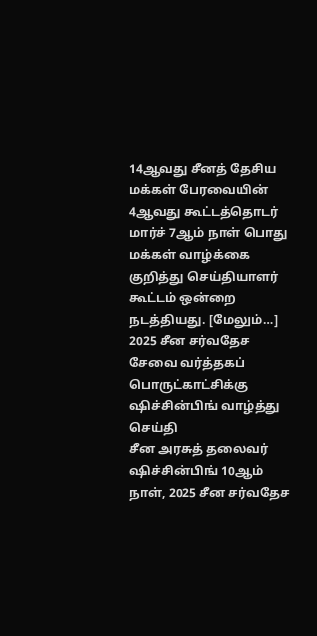14ஆவது சீனத் தேசிய மக்கள் பேரவையின் 4ஆவது கூட்டத்தொடர் மார்ச் 7ஆம் நாள் பொது மக்கள் வாழ்க்கை குறித்து செய்தியாளர் கூட்டம் ஒன்றை நடத்தியது. [மேலும்…]
2025 சீன சர்வதேச சேவை வர்த்தகப் பொருட்காட்சிக்கு ஷிச்சின்பிங் வாழ்த்து செய்தி
சீன அரசுத் தலைவர் ஷிச்சின்பிங் 10ஆம் நாள், 2025 சீன சர்வதேச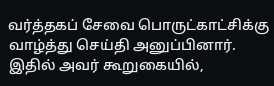வர்த்தகப் சேவை பொருட்காட்சிக்கு வாழ்த்து செய்தி அனுப்பினார். இதில் அவர் கூறுகையில்,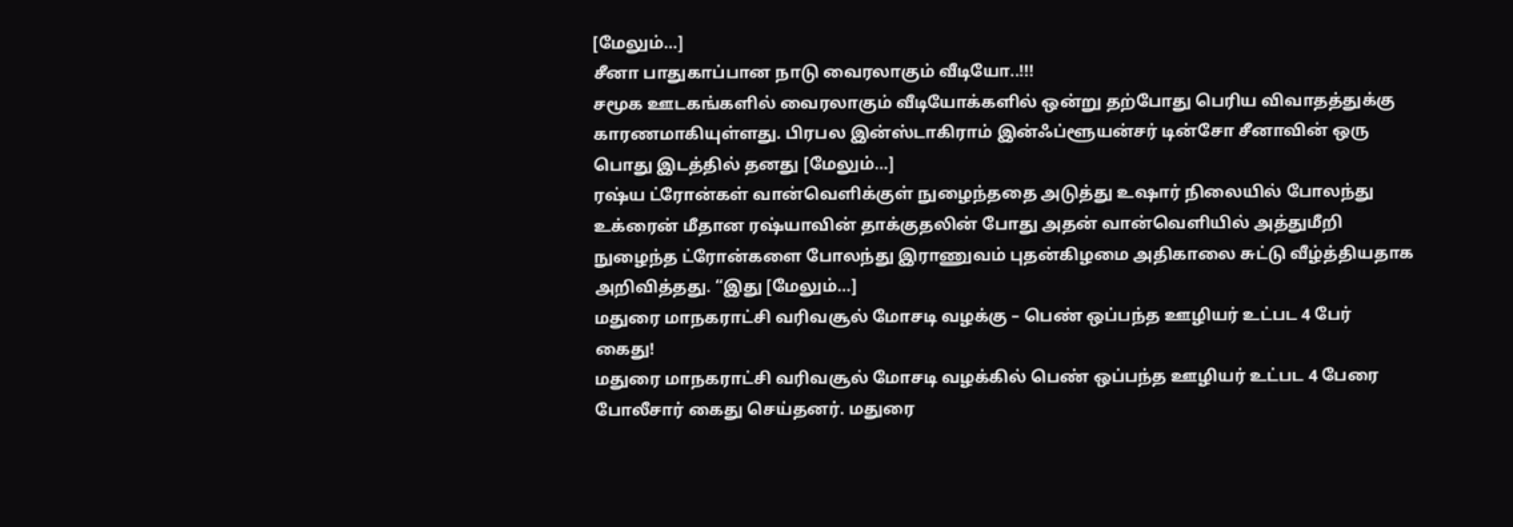[மேலும்…]
சீனா பாதுகாப்பான நாடு வைரலாகும் வீடியோ..!!!
சமூக ஊடகங்களில் வைரலாகும் வீடியோக்களில் ஒன்று தற்போது பெரிய விவாதத்துக்கு காரணமாகியுள்ளது. பிரபல இன்ஸ்டாகிராம் இன்ஃப்ளூயன்சர் டின்சோ சீனாவின் ஒரு பொது இடத்தில் தனது [மேலும்…]
ரஷ்ய ட்ரோன்கள் வான்வெளிக்குள் நுழைந்ததை அடுத்து உஷார் நிலையில் போலந்து
உக்ரைன் மீதான ரஷ்யாவின் தாக்குதலின் போது அதன் வான்வெளியில் அத்துமீறி நுழைந்த ட்ரோன்களை போலந்து இராணுவம் புதன்கிழமை அதிகாலை சுட்டு வீழ்த்தியதாக அறிவித்தது. “இது [மேலும்…]
மதுரை மாநகராட்சி வரிவசூல் மோசடி வழக்கு – பெண் ஒப்பந்த ஊழியர் உட்பட 4 பேர் கைது!
மதுரை மாநகராட்சி வரிவசூல் மோசடி வழக்கில் பெண் ஒப்பந்த ஊழியர் உட்பட 4 பேரை போலீசார் கைது செய்தனர். மதுரை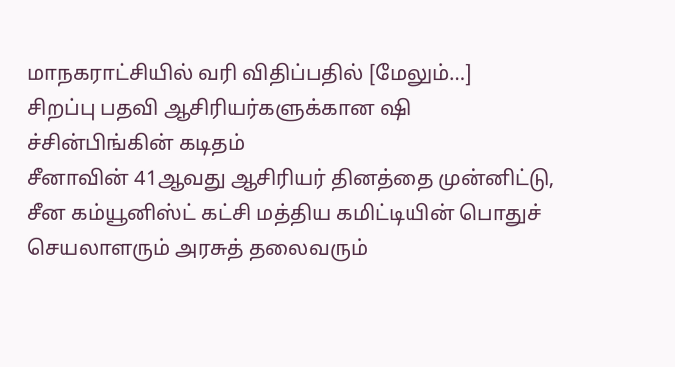மாநகராட்சியில் வரி விதிப்பதில் [மேலும்…]
சிறப்பு பதவி ஆசிரியர்களுக்கான ஷி ச்சின்பிங்கின் கடிதம்
சீனாவின் 41ஆவது ஆசிரியர் தினத்தை முன்னிட்டு, சீன கம்யூனிஸ்ட் கட்சி மத்திய கமிட்டியின் பொதுச் செயலாளரும் அரசுத் தலைவரும்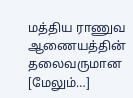மத்திய ராணுவ ஆணையத்தின் தலைவருமான [மேலும்…]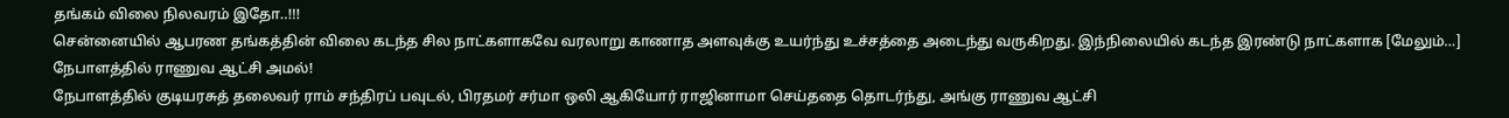தங்கம் விலை நிலவரம் இதோ..!!!
சென்னையில் ஆபரண தங்கத்தின் விலை கடந்த சில நாட்களாகவே வரலாறு காணாத அளவுக்கு உயர்ந்து உச்சத்தை அடைந்து வருகிறது. இந்நிலையில் கடந்த இரண்டு நாட்களாக [மேலும்…]
நேபாளத்தில் ராணுவ ஆட்சி அமல்!
நேபாளத்தில் குடியரசுத் தலைவர் ராம் சந்திரப் பவுடல், பிரதமர் சர்மா ஒலி ஆகியோர் ராஜினாமா செய்ததை தொடர்ந்து, அங்கு ராணுவ ஆட்சி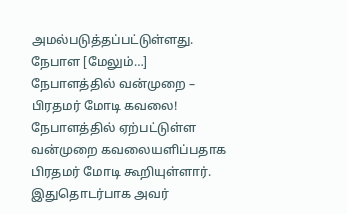அமல்படுத்தப்பட்டுள்ளது. நேபாள [மேலும்…]
நேபாளத்தில் வன்முறை – பிரதமர் மோடி கவலை!
நேபாளத்தில் ஏற்பட்டுள்ள வன்முறை கவலையளிப்பதாக பிரதமர் மோடி கூறியுள்ளார். இதுதொடர்பாக அவர்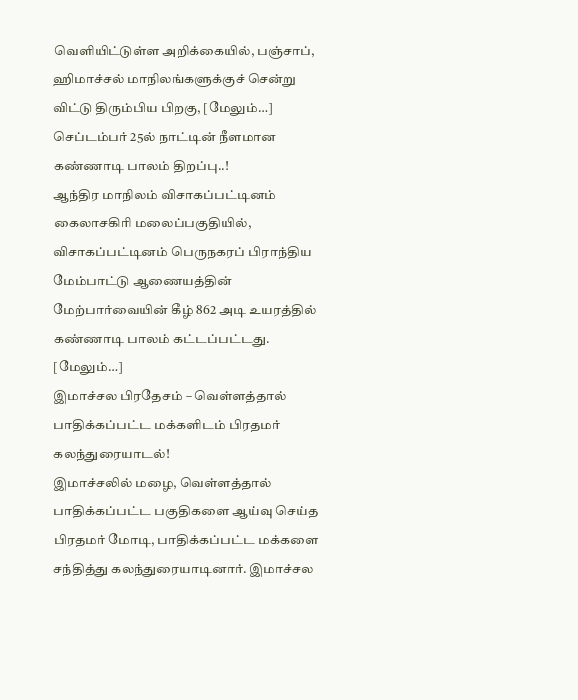வெளியிட்டுள்ள அறிக்கையில், பஞ்சாப், ஹிமாச்சல் மாநிலங்களுக்குச் சென்று விட்டு திரும்பிய பிறகு, [மேலும்…]
செப்டம்பர் 25ல் நாட்டின் நீளமான கண்ணாடி பாலம் திறப்பு..!
ஆந்திர மாநிலம் விசாகப்பட்டினம் கைலாசகிரி மலைப்பகுதியில், விசாகப்பட்டினம் பெருநகரப் பிராந்திய மேம்பாட்டு ஆணையத்தின் மேற்பார்வையின் கீழ் 862 அடி உயரத்தில் கண்ணாடி பாலம் கட்டப்பட்டது. [மேலும்…]
இமாச்சல பிரதேசம் – வெள்ளத்தால் பாதிக்கப்பட்ட மக்களிடம் பிரதமர் கலந்துரையாடல்!
இமாச்சலில் மழை, வெள்ளத்தால் பாதிக்கப்பட்ட பகுதிகளை ஆய்வு செய்த பிரதமர் மோடி, பாதிக்கப்பட்ட மக்களை சந்தித்து கலந்துரையாடினார். இமாச்சல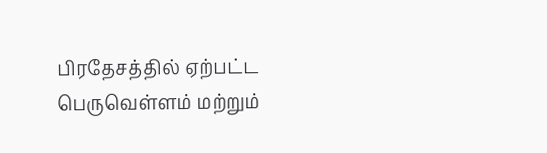பிரதேசத்தில் ஏற்பட்ட பெருவெள்ளம் மற்றும்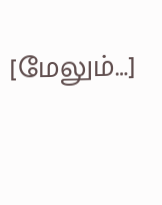[மேலும்…]